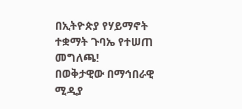በኢትዮጵያ የሃይማኖት ተቋማት ጉባኤ የተሠጠ መግለጫ!
በወቅታዊው በማኅበራዊ ሚዲያ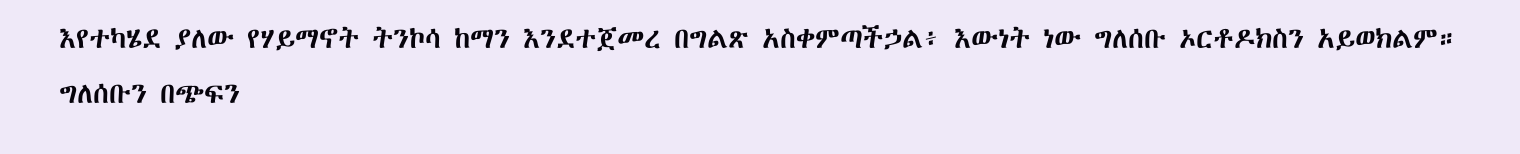እየተካሄደ ያለው የሃይማኖት ትንኮሳ ከማን እንደተጀመረ በግልጽ አስቀምጣችኃል፥ እውነት ነው ግለሰቡ ኦርቶዶክስን አይወክልም። ግለሰቡን በጭፍን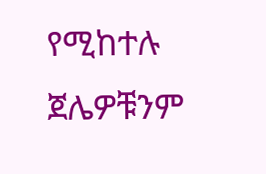የሚከተሉ ጀሌዎቹንም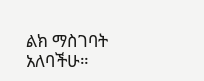ልክ ማስገባት አለባችሁ።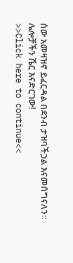ሰው አመዛዝኖ ይፈርዳል በደንብ ታዝባችኃል እናመሰግናለን።
ሌሎቻችን ሼር እናድርገው!
>>Click here to continue<<